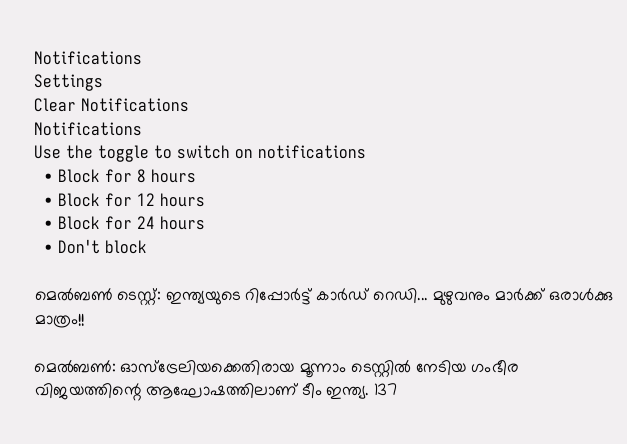Notifications
Settings
Clear Notifications
Notifications
Use the toggle to switch on notifications
  • Block for 8 hours
  • Block for 12 hours
  • Block for 24 hours
  • Don't block

മെല്‍ബണ്‍ ടെസ്റ്റ്: ഇന്ത്യയുടെ റിപ്പോര്‍ട്ട് കാര്‍ഡ് റെഡി... മുഴുവനും മാര്‍ക്ക് ഒരാള്‍ക്കു മാത്രം!!

മെല്‍ബണ്‍: ഓസ്‌ട്രേലിയക്കെതിരായ മൂന്നാം ടെസ്റ്റില്‍ നേടിയ ഗംഭീര വിജയത്തിന്റെ ആഘോഷത്തിലാണ് ടീം ഇന്ത്യ. 137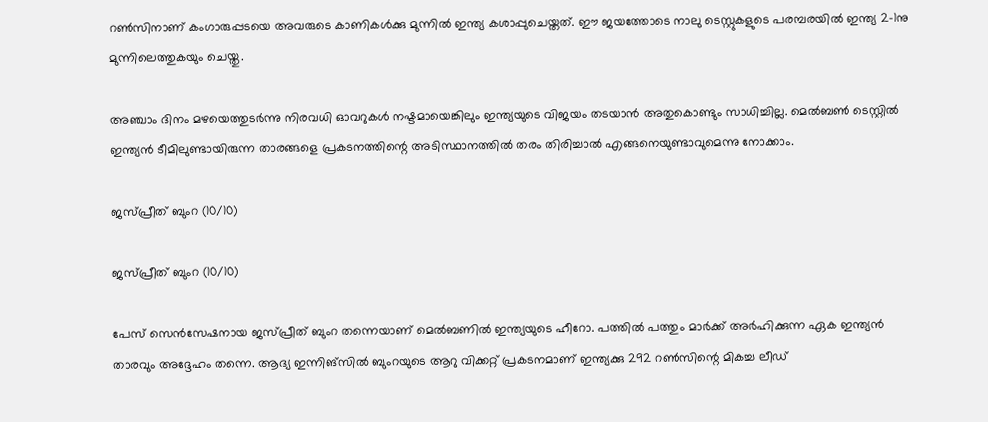റണ്‍സിനാണ് കംഗാരുപ്പടയെ അവരുടെ കാണികള്‍ക്കു മുന്നില്‍ ഇന്ത്യ കശാപ്പുചെയ്തത്. ഈ ജയത്തോടെ നാലു ടെസ്റ്റുകളുടെ പരമ്പരയില്‍ ഇന്ത്യ 2-1നു മുന്നിലെത്തുകയും ചെയ്തു.

അഞ്ചാം ദിനം മഴയെത്തുടര്‍ന്നു നിരവധി ഓവറുകള്‍ നഷ്ടമായെങ്കിലും ഇന്ത്യയുടെ വിജയം തടയാന്‍ അതുകൊണ്ടും സാധിച്ചില്ല. മെല്‍ബണ്‍ ടെസ്റ്റില്‍ ഇന്ത്യന്‍ ടീമിലുണ്ടായിരുന്ന താരങ്ങളെ പ്രകടനത്തിന്റെ അടിസ്ഥാനത്തില്‍ തരം തിരിച്ചാല്‍ എങ്ങനെയുണ്ടാവുമെന്നു നോക്കാം.

ജസ്പ്രീത് ബുംറ (10/10)

ജസ്പ്രീത് ബുംറ (10/10)

പേസ് സെന്‍സേഷനായ ജസ്പ്രീത് ബുംറ തന്നെയാണ് മെല്‍ബണില്‍ ഇന്ത്യയുടെ ഹീറോ. പത്തില്‍ പത്തും മാര്‍ക്ക് അര്‍ഹിക്കുന്ന ഏക ഇന്ത്യന്‍ താരവും അദ്ദേഹം തന്നെ. ആദ്യ ഇന്നിങ്‌സില്‍ ബുംറയുടെ ആറു വിക്കറ്റ് പ്രകടനമാണ് ഇന്ത്യക്കു 292 റണ്‍സിന്റെ മികച്ച ലീഡ്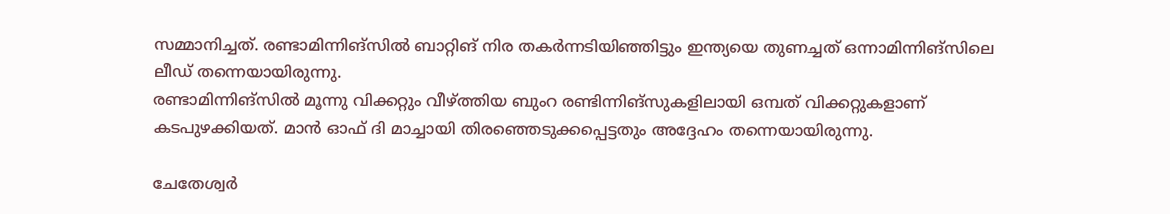സമ്മാനിച്ചത്. രണ്ടാമിന്നിങ്‌സില്‍ ബാറ്റിങ് നിര തകര്‍ന്നടിയിഞ്ഞിട്ടും ഇന്ത്യയെ തുണച്ചത് ഒന്നാമിന്നിങ്‌സിലെ ലീഡ് തന്നെയായിരുന്നു.
രണ്ടാമിന്നിങ്‌സില്‍ മൂന്നു വിക്കറ്റും വീഴ്ത്തിയ ബുംറ രണ്ടിന്നിങ്‌സുകളിലായി ഒമ്പത് വിക്കറ്റുകളാണ് കടപുഴക്കിയത്. മാന്‍ ഓഫ് ദി മാച്ചായി തിരഞ്ഞെടുക്കപ്പെട്ടതും അദ്ദേഹം തന്നെയായിരുന്നു.

ചേതേശ്വര്‍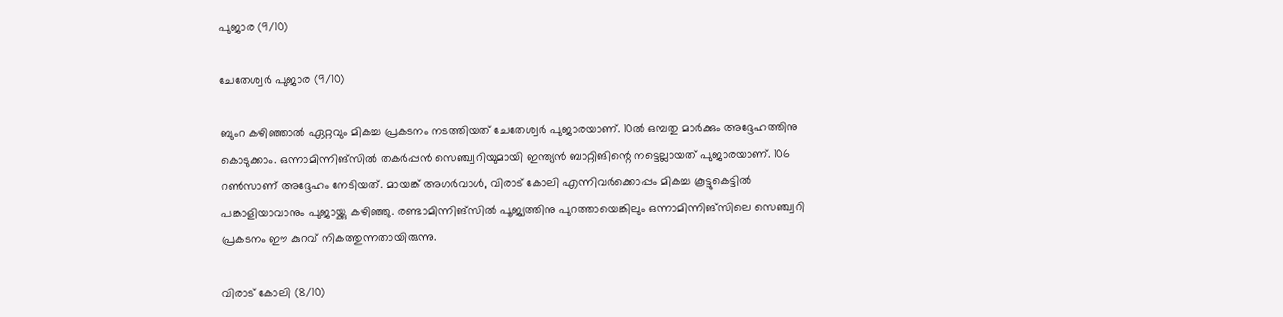പുജാര (9/10)

ചേതേശ്വര്‍ പുജാര (9/10)

ബുംറ കഴിഞ്ഞാല്‍ ഏറ്റവും മികച്ച പ്രകടനം നടത്തിയത് ചേതേശ്വര്‍ പുജാരയാണ്. 10ല്‍ ഒമ്പതു മാര്‍ക്കും അദ്ദേഹത്തിനു കൊടുക്കാം. ഒന്നാമിന്നിങ്‌സില്‍ തകര്‍പ്പന്‍ സെഞ്ച്വറിയുമായി ഇന്ത്യന്‍ ബാറ്റിങിന്റെ നട്ടെല്ലായത് പുജാരയാണ്. 106 റണ്‍സാണ് അദ്ദേഹം നേടിയത്. മായങ്ക് അഗര്‍വാള്‍, വിരാട് കോലി എന്നിവര്‍ക്കൊപ്പം മികച്ച കൂട്ടുകെട്ടില്‍ പങ്കാളിയാവാനും പുജായ്ക്കു കഴിഞ്ഞു. രണ്ടാമിന്നിങ്‌സില്‍ പൂജ്യത്തിനു പുറത്തായെങ്കിലും ഒന്നാമിന്നിങ്‌സിലെ സെഞ്ച്വറി പ്രകടനം ഈ കുറവ് നികത്തുന്നതായിരുന്നു.

വിരാട് കോലി (8/10)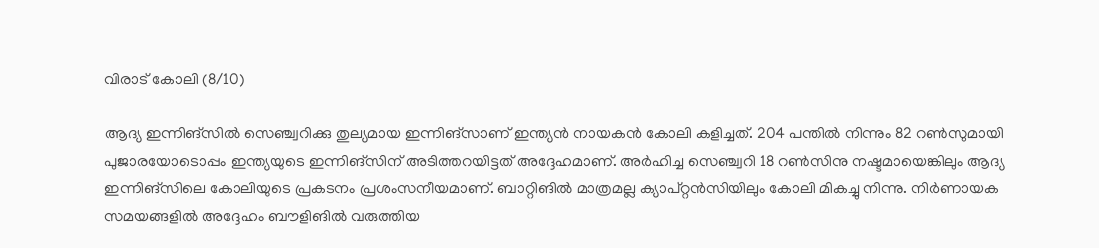വിരാട് കോലി (8/10)

ആദ്യ ഇന്നിങ്‌സില്‍ സെഞ്ച്വറിക്കു തുല്യമായ ഇന്നിങ്‌സാണ് ഇന്ത്യന്‍ നായകന്‍ കോലി കളിച്ചത്. 204 പന്തില്‍ നിന്നും 82 റണ്‍സുമായി പുജാരയോടൊപ്പം ഇന്ത്യയുടെ ഇന്നിങ്‌സിന് അടിത്തറയിട്ടത് അദ്ദേഹമാണ്. അര്‍ഹിച്ച സെഞ്ച്വറി 18 റണ്‍സിനു നഷ്ടമായെങ്കിലും ആദ്യ ഇന്നിങ്‌സിലെ കോലിയുടെ പ്രകടനം പ്രശംസനീയമാണ്. ബാറ്റിങില്‍ മാത്രമല്ല ക്യാപ്റ്റന്‍സിയിലും കോലി മികച്ചു നിന്നു. നിര്‍ണായക സമയങ്ങളില്‍ അദ്ദേഹം ബൗളിങില്‍ വരുത്തിയ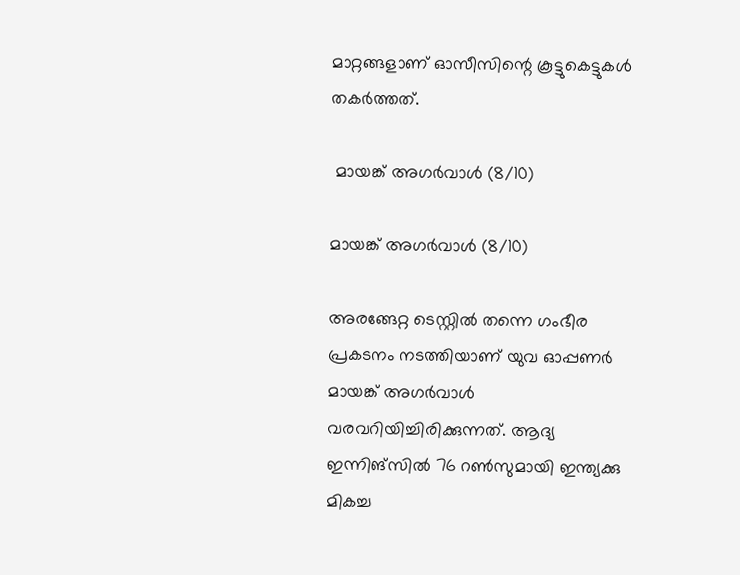മാറ്റങ്ങളാണ് ഓസീസിന്റെ കൂട്ടുകെട്ടുകള്‍ തകര്‍ത്തത്.

 മായങ്ക് അഗര്‍വാള്‍ (8/10)

മായങ്ക് അഗര്‍വാള്‍ (8/10)

അരങ്ങേറ്റ ടെസ്റ്റില്‍ തന്നെ ഗംഭീര പ്രകടനം നടത്തിയാണ് യുവ ഓപ്പണര്‍ മായങ്ക് അഗര്‍വാള്‍ വരവറിയിച്ചിരിക്കുന്നത്. ആദ്യ ഇന്നിങ്‌സില്‍ 76 റണ്‍സുമായി ഇന്ത്യക്കു മികച്ച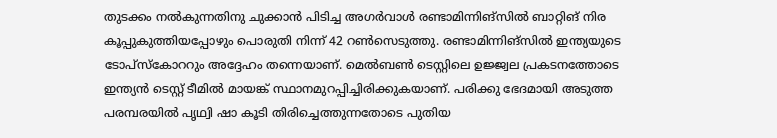തുടക്കം നല്‍കുന്നതിനു ചുക്കാന്‍ പിടിച്ച അഗര്‍വാള്‍ രണ്ടാമിന്നിങ്‌സില്‍ ബാറ്റിങ് നിര കൂപ്പുകുത്തിയപ്പോഴും പൊരുതി നിന്ന് 42 റണ്‍സെടുത്തു. രണ്ടാമിന്നിങ്‌സില്‍ ഇന്ത്യയുടെ ടോപ്‌സ്‌കോററും അദ്ദേഹം തന്നെയാണ്. മെല്‍ബണ്‍ ടെസ്റ്റിലെ ഉജ്ജ്വല പ്രകടനത്തോടെ ഇന്ത്യന്‍ ടെസ്റ്റ് ടീമില്‍ മായങ്ക് സ്ഥാനമുറപ്പിച്ചിരിക്കുകയാണ്. പരിക്കു ഭേദമായി അടുത്ത പരമ്പരയില്‍ പൃഥ്വി ഷാ കൂടി തിരിച്ചെത്തുന്നതോടെ പുതിയ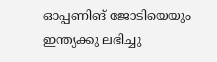ഓപ്പണിങ് ജോടിയെയും ഇന്ത്യക്കു ലഭിച്ചു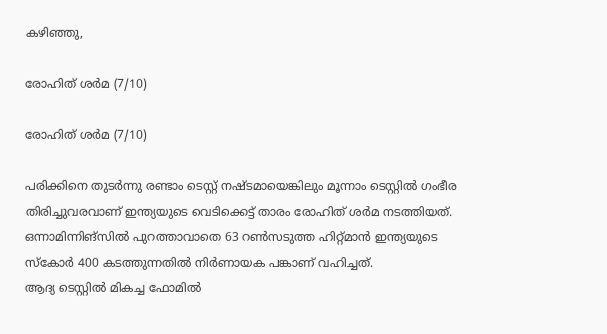കഴിഞ്ഞു,

രോഹിത് ശര്‍മ (7/10)

രോഹിത് ശര്‍മ (7/10)

പരിക്കിനെ തുടര്‍ന്നു രണ്ടാം ടെസ്റ്റ് നഷ്ടമായെങ്കിലും മൂന്നാം ടെസ്റ്റില്‍ ഗംഭീര തിരിച്ചുവരവാണ് ഇന്ത്യയുടെ വെടിക്കെട്ട് താരം രോഹിത് ശര്‍മ നടത്തിയത്. ഒന്നാമിന്നിങ്‌സില്‍ പുറത്താവാതെ 63 റണ്‍സടുത്ത ഹിറ്റ്മാന്‍ ഇന്ത്യയുടെ സ്‌കോര്‍ 400 കടത്തുന്നതില്‍ നിര്‍ണായക പങ്കാണ് വഹിച്ചത്.
ആദ്യ ടെസ്റ്റില്‍ മികച്ച ഫോമില്‍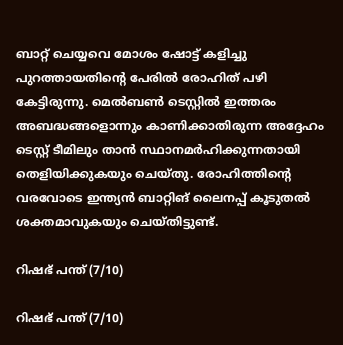ബാറ്റ് ചെയ്യവെ മോശം ഷോട്ട് കളിച്ചു പുറത്തായതിന്റെ പേരില്‍ രോഹിത് പഴി കേട്ടിരുന്നു. മെല്‍ബണ്‍ ടെസ്റ്റില്‍ ഇത്തരം അബദ്ധങ്ങളൊന്നും കാണിക്കാതിരുന്ന അദ്ദേഹം ടെസ്റ്റ് ടീമിലും താന്‍ സ്ഥാനമര്‍ഹിക്കുന്നതായി തെളിയിക്കുകയും ചെയ്തു. രോഹിത്തിന്റെ വരവോടെ ഇന്ത്യന്‍ ബാറ്റിങ് ലൈനപ്പ് കൂടുതല്‍ ശക്തമാവുകയും ചെയ്തിട്ടുണ്ട്.

റിഷഭ് പന്ത് (7/10)

റിഷഭ് പന്ത് (7/10)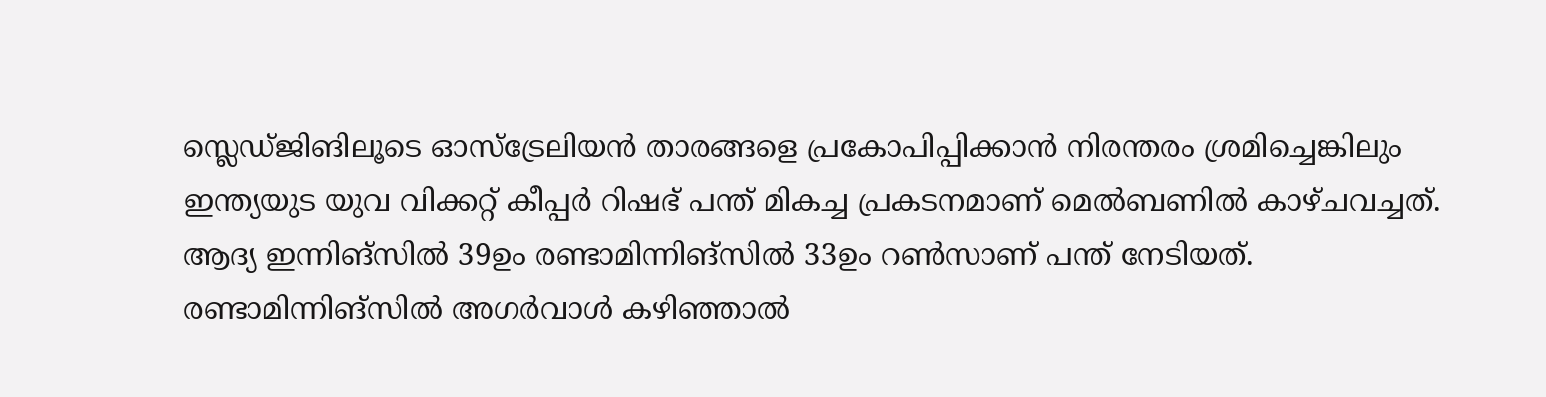സ്ലെഡ്ജിങിലൂടെ ഓസ്‌ട്രേലിയന്‍ താരങ്ങളെ പ്രകോപിപ്പിക്കാന്‍ നിരന്തരം ശ്രമിച്ചെങ്കിലും ഇന്ത്യയുട യുവ വിക്കറ്റ് കീപ്പര്‍ റിഷഭ് പന്ത് മികച്ച പ്രകടനമാണ് മെല്‍ബണില്‍ കാഴ്ചവച്ചത്. ആദ്യ ഇന്നിങ്‌സില്‍ 39ഉം രണ്ടാമിന്നിങ്‌സില്‍ 33ഉം റണ്‍സാണ് പന്ത് നേടിയത്. രണ്ടാമിന്നിങ്‌സില്‍ അഗര്‍വാള്‍ കഴിഞ്ഞാല്‍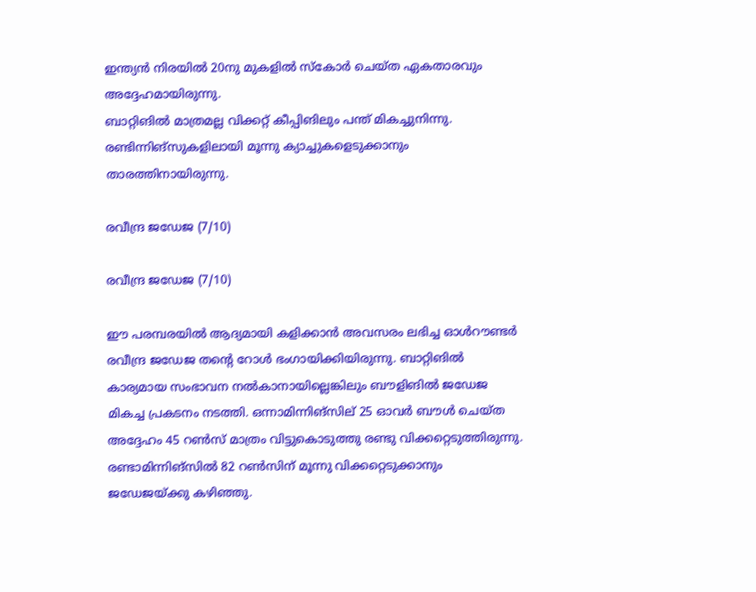ഇന്ത്യന്‍ നിരയില്‍ 20നു മുകളില്‍ സ്‌കോര്‍ ചെയ്ത ഏകതാരവും അദ്ദേഹമായിരുന്നു.
ബാറ്റിങില്‍ മാത്രമല്ല വിക്കറ്റ് കീപ്പിങിലും പന്ത് മികച്ചുനിന്നു. രണ്ടിന്നിങ്‌സുകളിലായി മൂന്നു ക്യാച്ചുകളെടുക്കാനും താരത്തിനായിരുന്നു.

രവീന്ദ്ര ജഡേജ (7/10)

രവീന്ദ്ര ജഡേജ (7/10)

ഈ പരമ്പരയില്‍ ആദ്യമായി കളിക്കാന്‍ അവസരം ലഭിച്ച ഓള്‍റൗണ്ടര്‍ രവീന്ദ്ര ജഡേജ തന്റെ റോള്‍ ഭംഗായിക്കിയിരുന്നു. ബാറ്റിങില്‍ കാര്യമായ സംഭാവന നല്‍കാനായില്ലെങ്കിലും ബൗളിങില്‍ ജഡേജ മികച്ച പ്രകടനം നടത്തി. ഒന്നാമിന്നിങ്‌സില് 25 ഓവര്‍ ബൗള്‍ ചെയ്ത അദ്ദേഹം 45 റണ്‍സ് മാത്രം വിട്ടുകൊടുത്തു രണ്ടു വിക്കറ്റെടുത്തിരുന്നു. രണ്ടാമിന്നിങ്‌സില്‍ 82 റണ്‍സിന് മൂന്നു വിക്കറ്റെടുക്കാനും ജഡേജയ്ക്കു കഴിഞ്ഞു.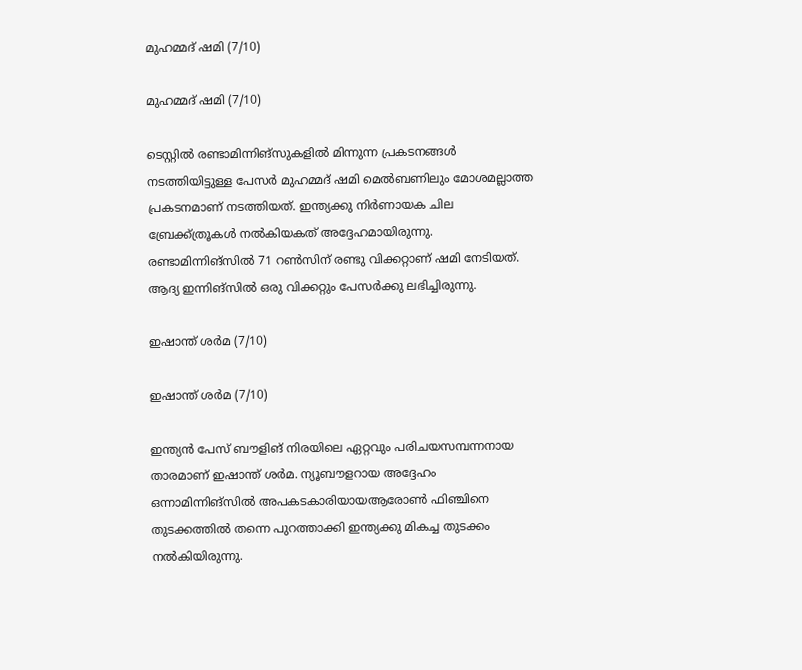മുഹമ്മദ് ഷമി (7/10)

മുഹമ്മദ് ഷമി (7/10)

ടെസ്റ്റില്‍ രണ്ടാമിന്നിങ്‌സുകളില്‍ മിന്നുന്ന പ്രകടനങ്ങള്‍ നടത്തിയിട്ടുള്ള പേസര്‍ മുഹമ്മദ് ഷമി മെല്‍ബണിലും മോശമല്ലാത്ത പ്രകടനമാണ് നടത്തിയത്. ഇന്ത്യക്കു നിര്‍ണായക ചില ബ്രേക്ക്ത്രൂകള്‍ നല്‍കിയകത് അദ്ദേഹമായിരുന്നു. രണ്ടാമിന്നിങ്‌സില്‍ 71 റണ്‍സിന് രണ്ടു വിക്കറ്റാണ് ഷമി നേടിയത്. ആദ്യ ഇന്നിങ്‌സില്‍ ഒരു വിക്കറ്റും പേസര്‍ക്കു ലഭിച്ചിരുന്നു.

ഇഷാന്ത് ശര്‍മ (7/10)

ഇഷാന്ത് ശര്‍മ (7/10)

ഇന്ത്യന്‍ പേസ് ബൗളിങ് നിരയിലെ ഏറ്റവും പരിചയസമ്പന്നനായ താരമാണ് ഇഷാന്ത് ശര്‍മ. ന്യൂബൗളറായ അദ്ദേഹം ഒന്നാമിന്നിങ്‌സില്‍ അപകടകാരിയായആരോണ്‍ ഫിഞ്ചിനെ തുടക്കത്തില്‍ തന്നെ പുറത്താക്കി ഇന്ത്യക്കു മികച്ച തുടക്കം നല്‍കിയിരുന്നു.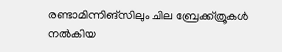രണ്ടാമിന്നിങ്‌സിലും ചില ബ്രേക്ക്ത്രൂകള്‍ നല്‍കിയ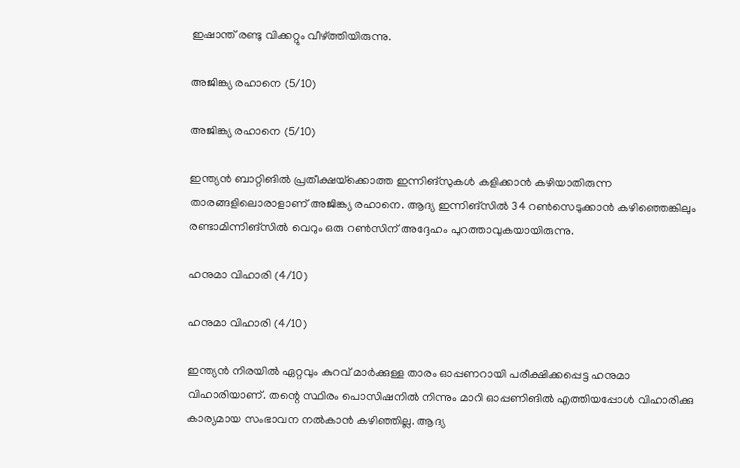ഇഷാന്ത് രണ്ടു വിക്കറ്റും വീഴ്ത്തിയിരുന്നു.

അജിങ്ക്യ രഹാനെ (5/10)

അജിങ്ക്യ രഹാനെ (5/10)

ഇന്ത്യന്‍ ബാറ്റിങില്‍ പ്രതീക്ഷയ്‌ക്കൊത്ത ഇന്നിങ്‌സുകള്‍ കളിക്കാന്‍ കഴിയാതിരുന്ന താരങ്ങളിലൊരാളാണ് അജിങ്ക്യ രഹാനെ. ആദ്യ ഇന്നിങ്‌സില്‍ 34 റണ്‍സെടുക്കാന്‍ കഴിഞ്ഞെങ്കിലും രണ്ടാമിന്നിങ്‌സില്‍ വെറും ഒരു റണ്‍സിന് അദ്ദേഹം പുറത്താവുകയായിരുന്നു.

ഹനുമാ വിഹാരി (4/10)

ഹനുമാ വിഹാരി (4/10)

ഇന്ത്യന്‍ നിരയില്‍ ഏറ്റവും കുറവ് മാര്‍ക്കുള്ള താരം ഓപ്പണറായി പരീക്ഷിക്കപ്പെട്ട ഹനുമാ വിഹാരിയാണ്. തന്റെ സ്ഥിരം പൊസിഷനില്‍ നിന്നും മാറി ഓപ്പണിങില്‍ എത്തിയപ്പോള്‍ വിഹാരിക്കു കാര്യമായ സംഭാവന നല്‍കാന്‍ കഴിഞ്ഞില്ല. ആദ്യ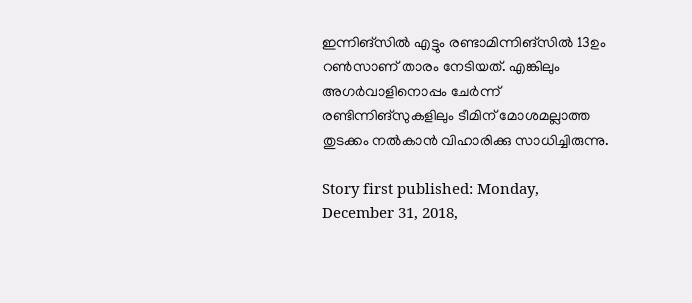ഇന്നിങ്‌സില്‍ എട്ടും രണ്ടാമിന്നിങ്‌സില്‍ 13ഉം റണ്‍സാണ് താരം നേടിയത്. എങ്കിലും അഗര്‍വാളിനൊപ്പം ചേര്‍ന്ന് രണ്ടിന്നിങ്‌സുകളിലും ടീമിന് മോശമല്ലാത്ത തുടക്കം നല്‍കാന്‍ വിഹാരിക്കു സാധിച്ചിരുന്നു.

Story first published: Monday, December 31, 2018,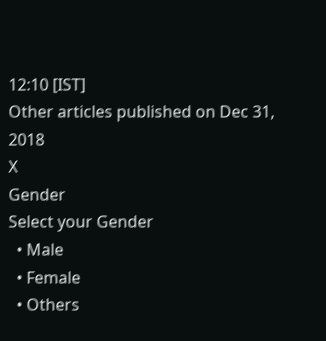12:10 [IST]
Other articles published on Dec 31, 2018
X
Gender
Select your Gender
  • Male
  • Female
  • Others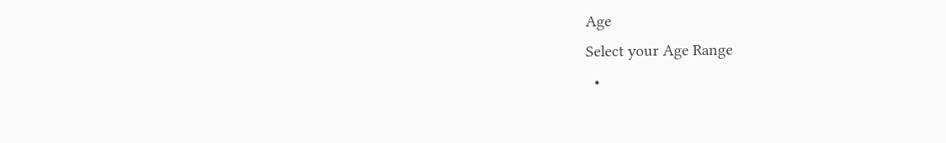Age
Select your Age Range
  •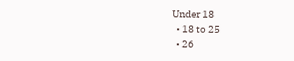Under 18
  • 18 to 25
  • 26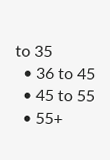to 35
  • 36 to 45
  • 45 to 55
  • 55+